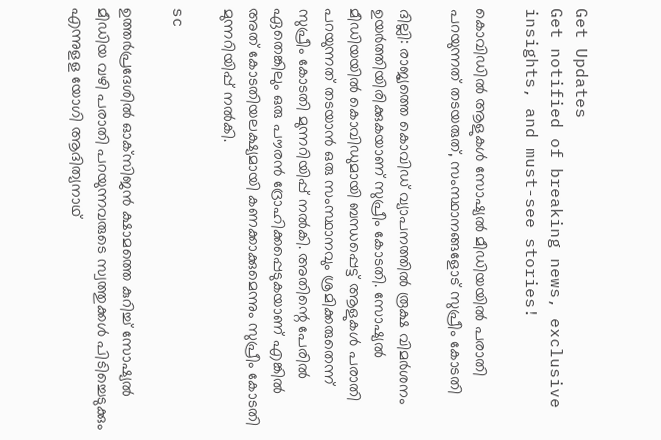Get Updates
Get notified of breaking news, exclusive insights, and must-see stories!

കൊവിഡിൽ ആളുകൾ സോഷ്യൽ മീഡിയയിൽ പരാതി പറയുന്നത് തടയരുത്, സംസ്ഥാനങ്ങളോട് സുപ്രീം കോടതി

ദില്ലി: രാജ്യത്തെ കൊവിഡ് വ്യാപനത്തില്‍ രൂക്ഷ വിമര്‍ശനം ഉയര്‍ത്തിയിരിക്കുകയാണ് സുപ്രീം കോടതി. സോഷ്യല്‍ മീഡിയയില്‍ കൊവിഡുമായി ബന്ധപ്പെട്ട് ആളുകള്‍ പരാതി പറയുന്നത് തടയാന്‍ ഒരു സംസ്ഥാനവും ശ്രമിക്കരുതെന്ന് സുപ്രീം കോടതി മുന്നറിയിപ്പ് നല്‍കി. അതിന്റെ പേരില്‍ ഏതെങ്കിലും ഒരു പൗരന്‍ ദ്രോഹിക്കപ്പെടുകയാണ് എങ്കില്‍ അത് കോടതിയലക്ഷ്യമായി കണക്കാക്കുമെന്നും സുപ്രീം കോടതി മുന്നറിയിപ്പ് നല്‍കി.

sc

ഉത്തര്‍പ്രദേശില്‍ ഓക്‌സിജന്‍ ക്ഷാമത്തെ കുറിച്ച് സോഷ്യല്‍ മീഡിയ വഴി പരാതി പറയുന്നവരുടെ സ്വത്തുക്കള്‍ പിടിച്ചെടുക്കും എന്നുളള യോഗി ആദിത്യനാഥ്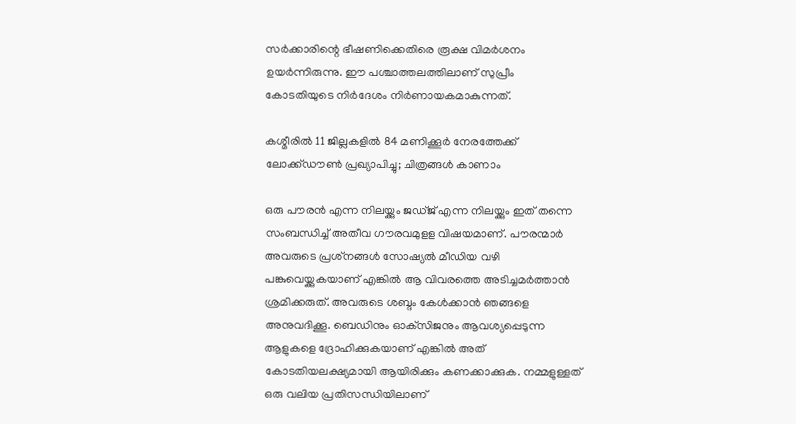സര്‍ക്കാരിന്റെ ഭീഷണിക്കെതിരെ രൂക്ഷ വിമര്‍ശനം ഉയര്‍ന്നിരുന്നു. ഈ പശ്ചാത്തലത്തിലാണ് സുപ്രീം കോടതിയുടെ നിര്‍ദേശം നിര്‍ണായകമാകുന്നത്.

കശ്മീരില്‍ 11 ജില്ലകളില്‍ 84 മണിക്കൂര്‍ നേരത്തേക്ക് ലോക്ക്ഡൗണ്‍ പ്രഖ്യാപിച്ചു; ചിത്രങ്ങള്‍ കാണാം

ഒരു പൗരന്‍ എന്ന നിലയ്ക്കും ജഡ്ജ് എന്ന നിലയ്ക്കും ഇത് തന്നെ സംബന്ധിച്ച് അതീവ ഗൗരവമുളള വിഷയമാണ്. പൗരന്മാര്‍ അവരുടെ പ്രശ്‌നങ്ങള്‍ സോഷ്യല്‍ മീഡിയ വഴി പങ്കുവെയ്ക്കുകയാണ് എങ്കില്‍ ആ വിവരത്തെ അടിച്ചമര്‍ത്താന്‍ ശ്രമിക്കരുത്. അവരുടെ ശബ്ദം കേള്‍ക്കാന്‍ ഞങ്ങളെ അനുവദിക്കൂ. ബെഡിനും ഓക്‌സിജനും ആവശ്യപ്പെടുന്ന ആളുകളെ ദ്രോഹിക്കുകയാണ് എങ്കില്‍ അത് കോടതിയലക്ഷ്യമായി ആയിരിക്കും കണക്കാക്കുക. നമ്മളുള്ളത് ഒരു വലിയ പ്രതിസന്ധിയിലാണ്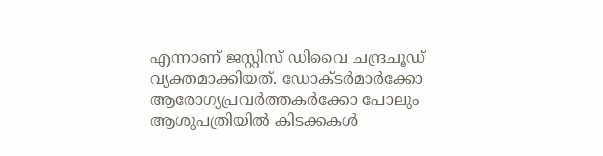എന്നാണ് ജസ്റ്റിസ് ഡിവൈ ചന്ദ്രചൂഡ് വ്യക്തമാക്കിയത്. ഡോക്ടര്‍മാര്‍ക്കോ ആരോഗ്യപ്രവര്‍ത്തകര്‍ക്കോ പോലും ആശുപത്രിയില്‍ കിടക്കകള്‍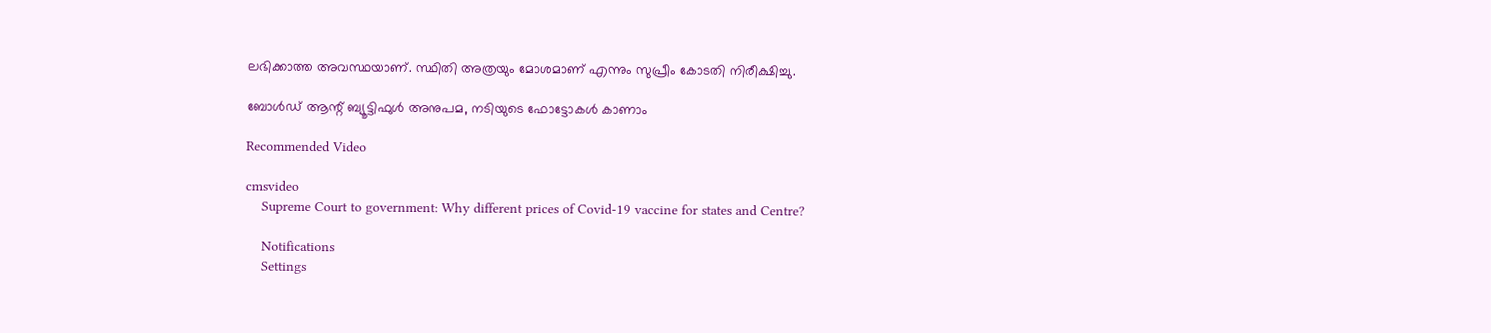ലഭിക്കാത്ത അവസ്ഥയാണ്. സ്ഥിതി അത്രയും മോശമാണ് എന്നും സുപ്രീം കോടതി നിരീക്ഷിച്ചു.

ബോൾഡ് ആന്റ് ബ്യൂട്ടിഫുൾ അനുപമ, നടിയുടെ ഫോട്ടോകൾ കാണാം

Recommended Video

cmsvideo
    Supreme Court to government: Why different prices of Covid-19 vaccine for states and Centre?

    Notifications
    Settings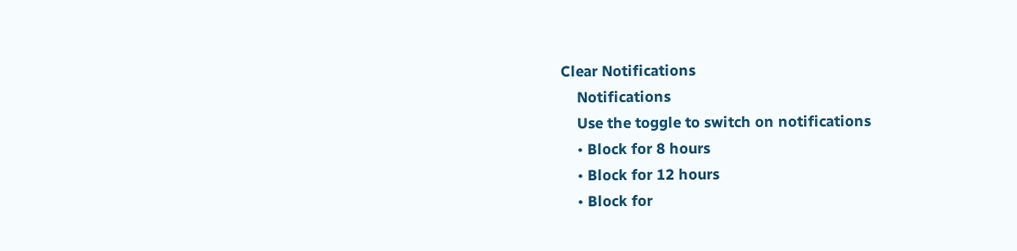Clear Notifications
    Notifications
    Use the toggle to switch on notifications
    • Block for 8 hours
    • Block for 12 hours
    • Block for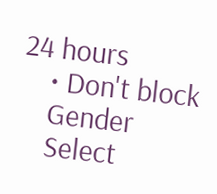24 hours
    • Don't block
    Gender
    Select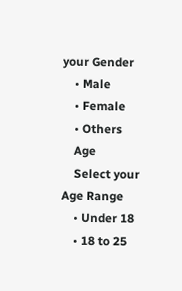your Gender
    • Male
    • Female
    • Others
    Age
    Select your Age Range
    • Under 18
    • 18 to 25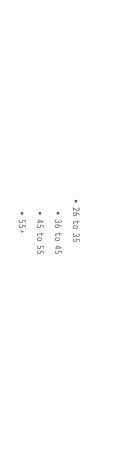• 26 to 35
    • 36 to 45
    • 45 to 55
    • 55+